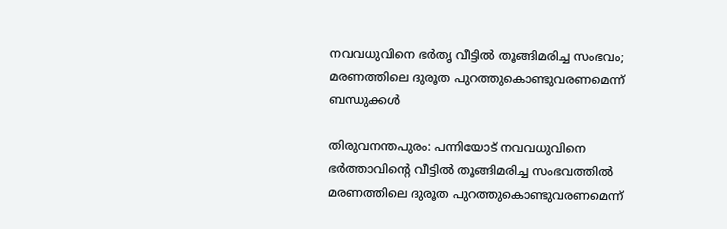നവവധുവിനെ ഭർതൃ വീട്ടിൽ തൂങ്ങിമരിച്ച സംഭവം; മരണത്തിലെ ദുരൂത പുറത്തുകൊണ്ടുവരണമെന്ന് ബന്ധുക്കൾ

തിരുവനന്തപുരം: പന്നിയോട് നവവധുവിനെ ഭർത്താവിന്റെ വീട്ടിൽ തൂങ്ങിമരിച്ച സംഭവത്തിൽ മരണത്തിലെ ദുരൂത പുറത്തുകൊണ്ടുവരണമെന്ന്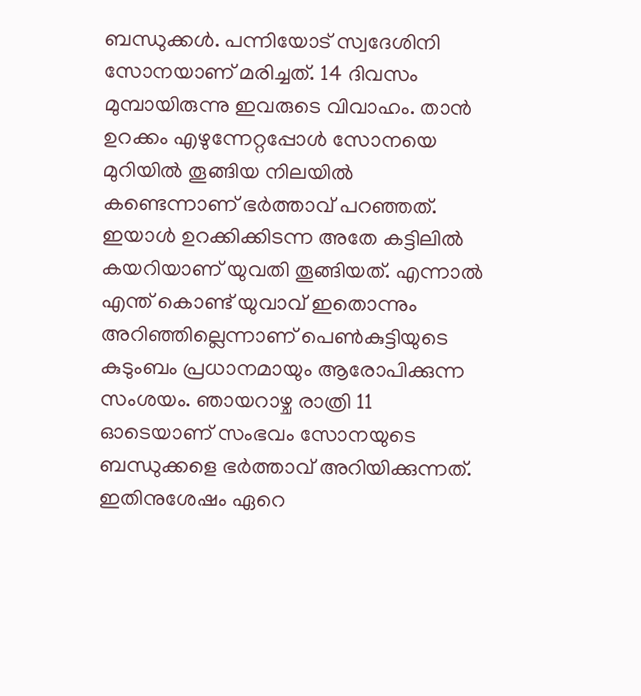ബന്ധുക്കൾ. പന്നിയോട് സ്വദേശിനി സോനയാണ് മരിച്ചത്. 14 ദിവസം മുമ്പായിരുന്നു ഇവരുടെ വിവാഹം. താൻ ഉറക്കം എഴുന്നേറ്റപ്പോൾ സോനയെ മുറിയിൽ തൂങ്ങിയ നിലയിൽ കണ്ടെന്നാണ് ഭർത്താവ് പറഞ്ഞത്.
ഇയാൾ ഉറക്കിക്കിടന്ന അതേ കട്ടിലിൽ കയറിയാണ് യുവതി തൂങ്ങിയത്. എന്നാൽ എന്ത് കൊണ്ട് യുവാവ് ഇതൊന്നും അറിഞ്ഞില്ലെന്നാണ് പെൺകുട്ടിയുടെ കുടുംബം പ്രധാനമായും ആരോപിക്കുന്ന സംശയം. ഞായറാഴ്ച രാത്രി 11 ഓടെയാണ് സംഭവം സോനയുടെ ബന്ധുക്കളെ ഭർത്താവ് അറിയിക്കുന്നത്. ഇതിനുശേഷം ഏറെ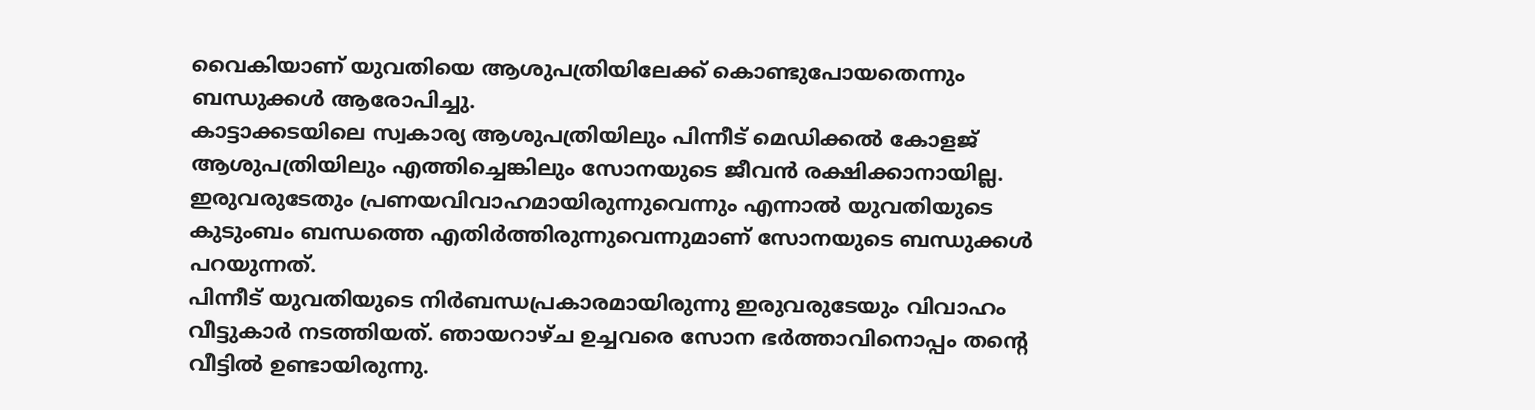വൈകിയാണ് യുവതിയെ ആശുപത്രിയിലേക്ക് കൊണ്ടുപോയതെന്നും ബന്ധുക്കൾ ആരോപിച്ചു.
കാട്ടാക്കടയിലെ സ്വകാര്യ ആശുപത്രിയിലും പിന്നീട് മെഡിക്കൽ കോളജ് ആശുപത്രിയിലും എത്തിച്ചെങ്കിലും സോനയുടെ ജീവൻ രക്ഷിക്കാനായില്ല. ഇരുവരുടേതും പ്രണയവിവാഹമായിരുന്നുവെന്നും എന്നാൽ യുവതിയുടെ കുടുംബം ബന്ധത്തെ എതിർത്തിരുന്നുവെന്നുമാണ് സോനയുടെ ബന്ധുക്കൾ പറയുന്നത്.
പിന്നീട് യുവതിയുടെ നിർബന്ധപ്രകാരമായിരുന്നു ഇരുവരുടേയും വിവാഹം വീട്ടുകാർ നടത്തിയത്. ഞായറാഴ്ച ഉച്ചവരെ സോന ഭർത്താവിനൊപ്പം തന്റെ വീട്ടിൽ ഉണ്ടായിരുന്നു.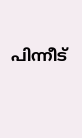പിന്നീട്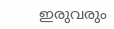ഇരുവരും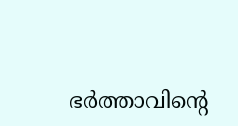ഭർത്താവിന്റെ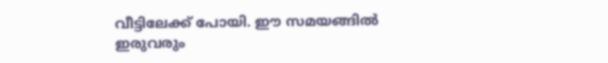വീട്ടിലേക്ക് പോയി. ഈ സമയങ്ങിൽ ഇരുവരും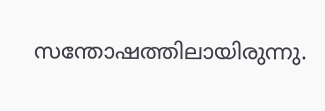സന്തോഷത്തിലായിരുന്നു.